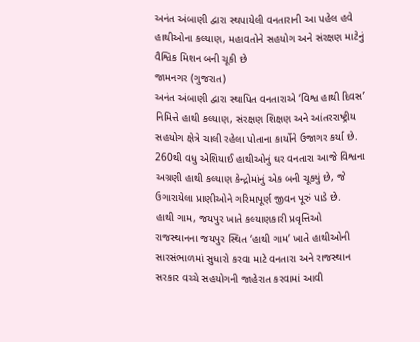અનંત અંબાણી દ્વારા સ્થપાયેલી વનતારાની આ પહેલ હવે હાથીઓના કલ્યાણ, મહાવતોને સહયોગ અને સંરક્ષણ માટેનું વૈશ્વિક મિશન બની ચૂકી છે
જામનગર (ગુજરાત)
અનંત અંબાણી દ્વારા સ્થાપિત વનતારાએ ‘વિશ્વ હાથી દિવસ’ નિમિત્તે હાથી કલ્યાણ, સંરક્ષણ શિક્ષણ અને આંતરરાષ્ટ્રીય સહયોગ ક્ષેત્રે ચાલી રહેલા પોતાના કાર્યોને ઉજાગર કર્યા છે. 260થી વધુ એશિયાઈ હાથીઓનું ઘર વનતારા આજે વિશ્વના અગ્રણી હાથી કલ્યાણ કેન્દ્રોમાંનું એક બની ચૂક્યું છે, જે ઉગારાયેલા પ્રાણીઓને ગરિમાપૂર્ણ જીવન પૂરું પાડે છે.
હાથી ગામ, જયપુર ખાતે કલ્યાણકારી પ્રવૃત્તિઓ
રાજસ્થાનના જયપુર સ્થિત ‘હાથી ગામ’ ખાતે હાથીઓની સારસંભાળમાં સુધારો કરવા માટે વનતારા અને રાજસ્થાન સરકાર વચ્ચે સહયોગની જાહેરાત કરવામાં આવી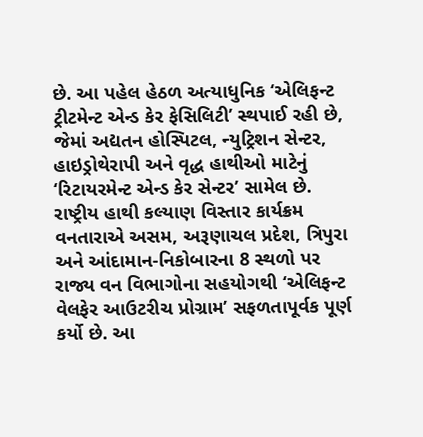છે. આ પહેલ હેઠળ અત્યાધુનિક ‘એલિફન્ટ ટ્રીટમેન્ટ એન્ડ કેર ફેસિલિટી’ સ્થપાઈ રહી છે, જેમાં અદ્યતન હોસ્પિટલ, ન્યુટ્રિશન સેન્ટર, હાઇડ્રોથેરાપી અને વૃદ્ધ હાથીઓ માટેનું ‘રિટાયરમેન્ટ એન્ડ કેર સેન્ટર’ સામેલ છે.
રાષ્ટ્રીય હાથી કલ્યાણ વિસ્તાર કાર્યક્રમ
વનતારાએ અસમ, અરૂણાચલ પ્રદેશ, ત્રિપુરા અને આંદામાન-નિકોબારના 8 સ્થળો પર રાજ્ય વન વિભાગોના સહયોગથી ‘એલિફન્ટ વેલફેર આઉટરીચ પ્રોગ્રામ’ સફળતાપૂર્વક પૂર્ણ કર્યો છે. આ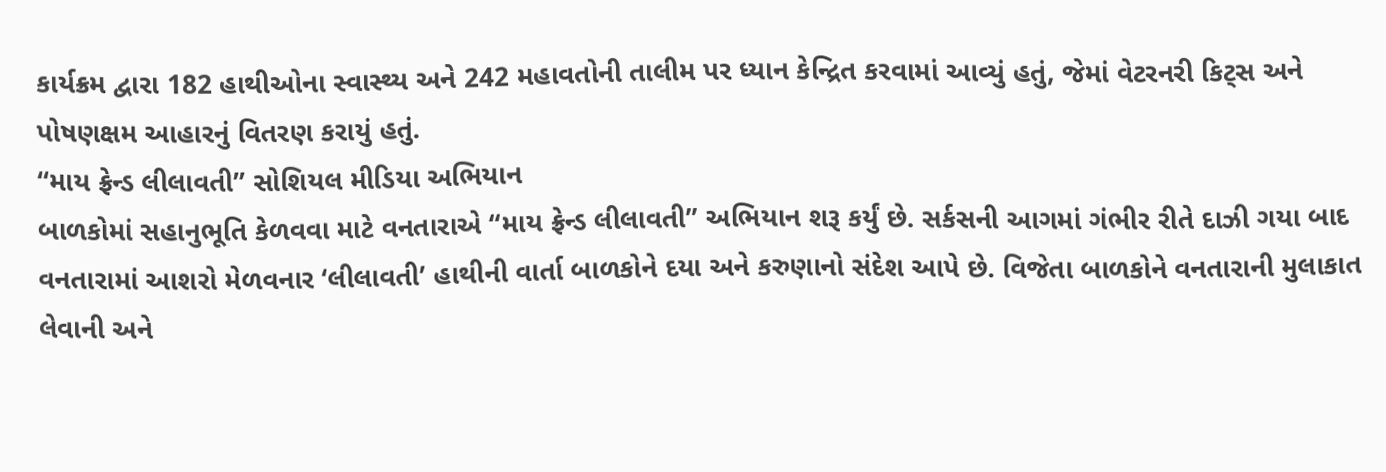કાર્યક્રમ દ્વારા 182 હાથીઓના સ્વાસ્થ્ય અને 242 મહાવતોની તાલીમ પર ધ્યાન કેન્દ્રિત કરવામાં આવ્યું હતું, જેમાં વેટરનરી કિટ્સ અને પોષણક્ષમ આહારનું વિતરણ કરાયું હતું.
“માય ફ્રેન્ડ લીલાવતી” સોશિયલ મીડિયા અભિયાન
બાળકોમાં સહાનુભૂતિ કેળવવા માટે વનતારાએ “માય ફ્રેન્ડ લીલાવતી” અભિયાન શરૂ કર્યું છે. સર્કસની આગમાં ગંભીર રીતે દાઝી ગયા બાદ વનતારામાં આશરો મેળવનાર ‘લીલાવતી’ હાથીની વાર્તા બાળકોને દયા અને કરુણાનો સંદેશ આપે છે. વિજેતા બાળકોને વનતારાની મુલાકાત લેવાની અને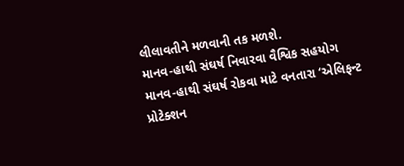લીલાવતીને મળવાની તક મળશે.
માનવ-હાથી સંઘર્ષ નિવારવા વૈશ્વિક સહયોગ
માનવ-હાથી સંઘર્ષ રોકવા માટે વનતારા ‘એલિફન્ટ પ્રોટેક્શન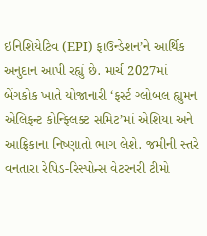ઇનિશિયેટિવ (EPI) ફાઉન્ડેશન’ને આર્થિક અનુદાન આપી રહ્યું છે. માર્ચ 2027માં બેંગકોક ખાતે યોજાનારી ‘ફર્સ્ટ ગ્લોબલ હ્યુમન એલિફન્ટ કોન્ફ્લિક્ટ સમિટ’માં એશિયા અને આફ્રિકાના નિષ્ણાતો ભાગ લેશે. જમીની સ્તરે વનતારા રેપિડ-રિસ્પોન્સ વેટરનરી ટીમો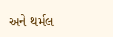અને થર્મલ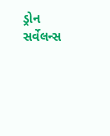ડ્રોન સર્વેલન્સ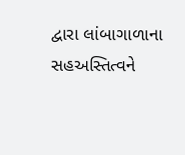દ્વારા લાંબાગાળાના સહઅસ્તિત્વને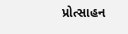પ્રોત્સાહન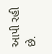આપી રહી છે.